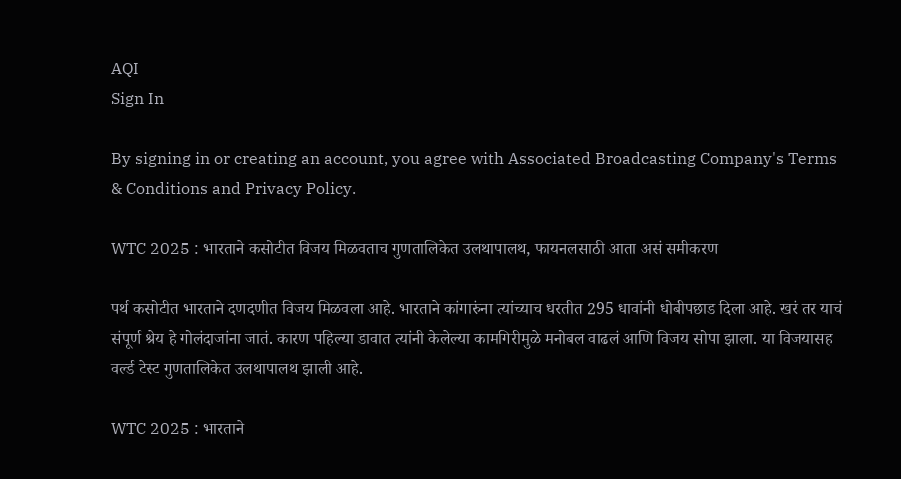AQI
Sign In

By signing in or creating an account, you agree with Associated Broadcasting Company's Terms & Conditions and Privacy Policy.

WTC 2025 : भारताने कसोटीत विजय मिळवताच गुणतालिकेत उलथापालथ, फायनलसाठी आता असं समीकरण

पर्थ कसोटीत भारताने दणदणीत विजय मिळवला आहे. भारताने कांगारुंना त्यांच्याच धरतीत 295 धावांनी धोबीपछाड दिला आहे. खरं तर याचं संपूर्ण श्रेय हे गोलंदाजांना जातं. कारण पहिल्या डावात त्यांनी केलेल्या कामगिरीमुळे मनोबल वाढलं आणि विजय सोपा झाला. या विजयासह वर्ल्ड टेस्ट गुणतालिकेत उलथापालथ झाली आहे.

WTC 2025 : भारताने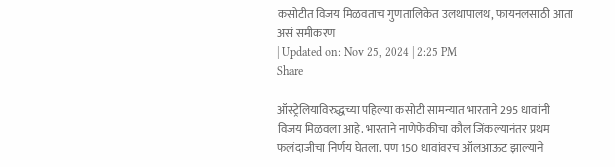कसोटीत विजय मिळवताच गुणतालिकेत उलथापालथ, फायनलसाठी आता असं समीकरण
| Updated on: Nov 25, 2024 | 2:25 PM
Share

ऑस्ट्रेलियाविरुद्धच्या पहिल्या कसोटी सामन्यात भारताने 295 धावांनी विजय मिळवला आहे. भारताने नाणेफेकीचा कौल जिंकल्यानंतर प्रथम फलंदाजीचा निर्णय घेतला. पण 150 धावांवरच ऑलआऊट झाल्याने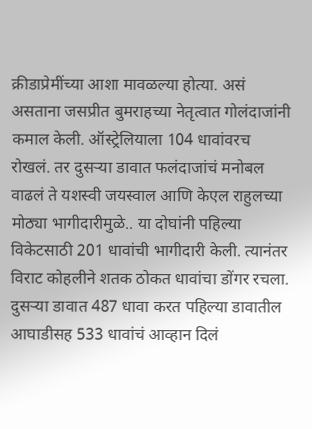क्रीडाप्रेमींच्या आशा मावळल्या होत्या. असं असताना जसप्रीत बुमराहच्या नेतृत्वात गोलंदाजांनी कमाल केली. ऑस्ट्रेलियाला 104 धावांवरच रोखलं. तर दुसऱ्या डावात फलंदाजांचं मनोबल वाढलं ते यशस्वी जयस्वाल आणि केएल राहुलच्या मोठ्या भागीदारीमुळे.. या दोघांनी पहिल्या विकेटसाठी 201 धावांची भागीदारी केली. त्यानंतर विराट कोहलीने शतक ठोकत धावांचा डोंगर रचला. दुसऱ्या डावात 487 धावा करत पहिल्या डावातील आघाडीसह 533 धावांचं आव्हान दिलं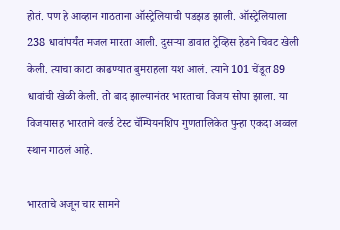होतं. पण हे आव्हान गाठताना ऑस्ट्रेलियाची पडझड झाली. ऑस्ट्रेलियाला 238 धावांपर्यंत मजल मारता आली. दुसऱ्या डावात ट्रेव्हिस हेडने चिवट खेली केली. त्याचा काटा काढण्यात बुमराहला यश आलं. त्याने 101 चेंडूत 89 धावांची खेळी केली. तो बाद झाल्यानंतर भारताचा विजय सोपा झाला. या विजयासह भारताने वर्ल्ड टेस्ट चॅम्पियनशिप गुणतालिकेत पुन्हा एकदा अव्वल स्थान गाठलं आहे.

भारताचे अजून चार सामने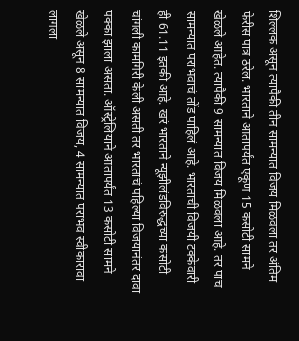शिल्लक असून त्यापैकी तीन सामन्यात विजय मिळवला तर अंतिम फेरीस पात्र ठरेल. भारताने आतापर्यंत एकूण 15 कसोटी सामने खेळले आहेत. त्यापैकी 9 सामन्यात विजय मिळवला आहे. तर पाच सामन्यात पराभवाचं तोंड पाहिलं आहे. भारताची विजयी टक्केवारी ही 61.11 इतकी आहे. खरं भारताने न्यूझीलंडविरुद्धच्या कसोटी चांगली कामगिरी केली असती तर भारताचं पहिल्या विजयानंतर दावा पक्का झाला असता. ऑस्ट्रेलियाने आतापर्यंत 13 कसोटी सामने खेळले असून 8 सामन्यात विजय, 4 सामन्यात पराभव स्वीकारावा लागला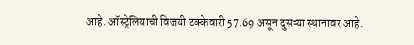आहे. ऑस्ट्रेलियाची विजयी टक्केवारी 57.69 असून दुसऱ्या स्थानावर आहे.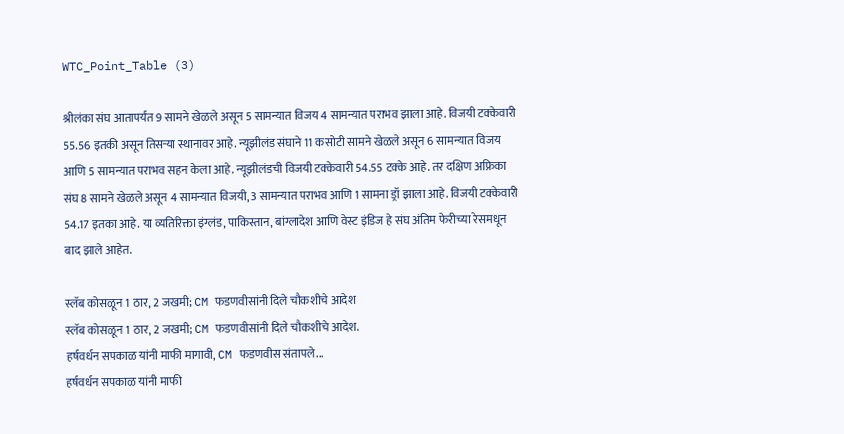WTC_Point_Table (3)

श्रीलंका संघ आतापर्यंत 9 सामने खेळले असून 5 सामन्यात विजय 4 सामन्यात पराभव झाला आहे. विजयी टक्केवारी 55.56 इतकी असून तिसऱ्या स्थानावर आहे. न्यूझीलंड संघाने 11 कसोटी सामने खेळले असून 6 सामन्यात विजय आणि 5 सामन्यात पराभव सहन केला आहे. न्यूझीलंडची विजयी टक्केवारी 54.55 टक्के आहे. तर दक्षिण अफ्रिका संघ 8 सामने खेळले असून 4 सामन्यात विजयी, 3 सामन्यात पराभव आणि 1 सामना ड्रॉ झाला आहे. विजयी टक्केवारी 54.17 इतका आहे. या व्यतिरिक्ता इंग्लंड, पाकिस्तान, बांग्लादेश आणि वेस्ट इंडिज हे संघ अंतिम फेरीच्या रेसमधून बाद झाले आहेत.

स्लॅब कोसळून 1 ठार, 2 जखमी; CM फडणवीसांनी दिले चौकशीचे आदेश
स्लॅब कोसळून 1 ठार, 2 जखमी; CM फडणवीसांनी दिले चौकशीचे आदेश.
हर्षवर्धन सपकाळ यांनी माफी मागावी, CM फडणवीस संतापले...
हर्षवर्धन सपकाळ यांनी माफी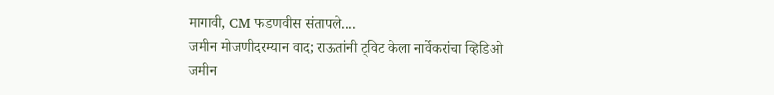मागावी, CM फडणवीस संतापले....
जमीन मोजणीदरम्यान वाद; राऊतांनी ट्विट केला नार्वेकरांचा व्हिडिओ
जमीन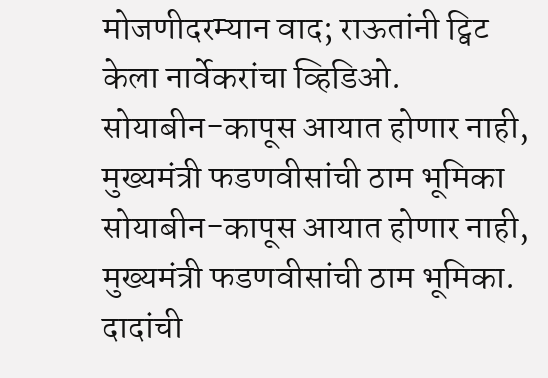मोजणीदरम्यान वाद; राऊतांनी ट्विट केला नार्वेकरांचा व्हिडिओ.
सोयाबीन-कापूस आयात होणार नाही, मुख्यमंत्री फडणवीसांची ठाम भूमिका
सोयाबीन-कापूस आयात होणार नाही, मुख्यमंत्री फडणवीसांची ठाम भूमिका.
दादांची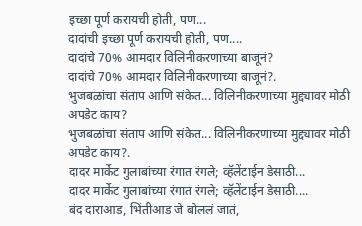इच्छा पूर्ण करायची होती, पण...
दादांची इच्छा पूर्ण करायची होती, पण....
दादांचे 70% आमदार विलिनीकरणाच्या बाजूनं?
दादांचे 70% आमदार विलिनीकरणाच्या बाजूनं?.
भुजबळांचा संताप आणि संकेत... विलिनीकरणाच्या मुद्द्यावर मोठी अपडेट काय?
भुजबळांचा संताप आणि संकेत... विलिनीकरणाच्या मुद्द्यावर मोठी अपडेट काय?.
दादर मार्केट गुलाबांच्या रंगात रंगले; व्हॅलेंटाईन डेसाठी...
दादर मार्केट गुलाबांच्या रंगात रंगले; व्हॅलेंटाईन डेसाठी....
बंद दाराआड, भिंतीआड जे बोललं जातं,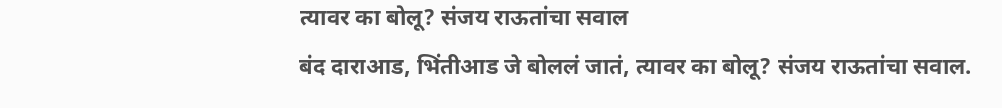त्यावर का बोलू? संजय राऊतांचा सवाल
बंद दाराआड, भिंतीआड जे बोललं जातं, त्यावर का बोलू? संजय राऊतांचा सवाल.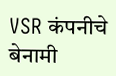VSR कंपनीचे बेनामी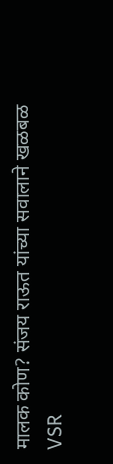मालक कोण? संजय राऊत यांच्या सवालाने खळबळ
VSR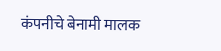कंपनीचे बेनामी मालक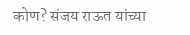कोण? संजय राऊत यांच्या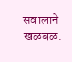सवालाने खळबळ.